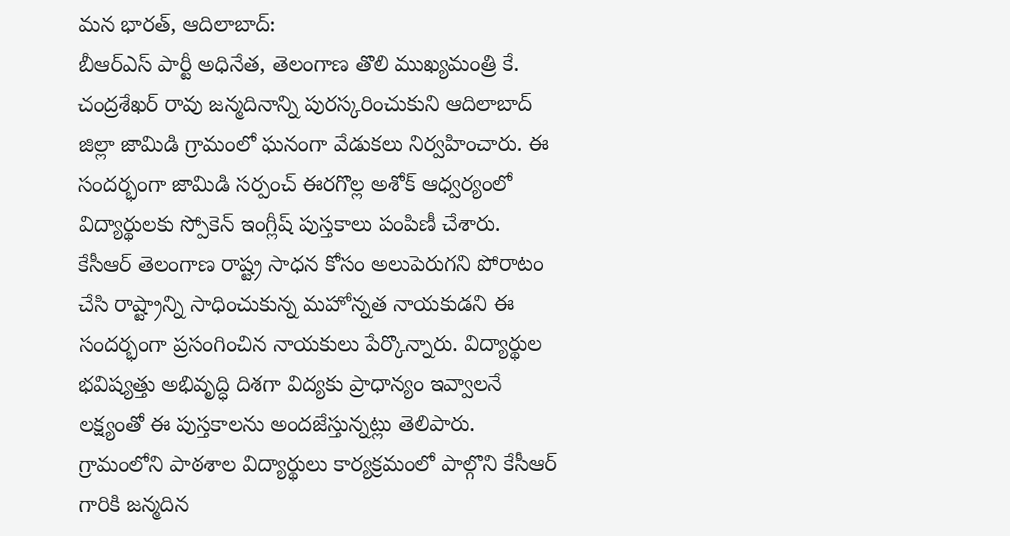మన భారత్, ఆదిలాబాద్:
బీఆర్ఎస్ పార్టీ అధినేత, తెలంగాణ తొలి ముఖ్యమంత్రి కే. చంద్రశేఖర్ రావు జన్మదినాన్ని పురస్కరించుకుని ఆదిలాబాద్ జిల్లా జామిడి గ్రామంలో ఘనంగా వేడుకలు నిర్వహించారు. ఈ సందర్భంగా జామిడి సర్పంచ్ ఈరగొల్ల అశోక్ ఆధ్వర్యంలో విద్యార్థులకు స్పోకెన్ ఇంగ్లీష్ పుస్తకాలు పంపిణీ చేశారు.
కేసీఆర్ తెలంగాణ రాష్ట్ర సాధన కోసం అలుపెరుగని పోరాటం చేసి రాష్ట్రాన్ని సాధించుకున్న మహోన్నత నాయకుడని ఈ సందర్భంగా ప్రసంగించిన నాయకులు పేర్కొన్నారు. విద్యార్థుల భవిష్యత్తు అభివృద్ధి దిశగా విద్యకు ప్రాధాన్యం ఇవ్వాలనే లక్ష్యంతో ఈ పుస్తకాలను అందజేస్తున్నట్లు తెలిపారు. గ్రామంలోని పాఠశాల విద్యార్థులు కార్యక్రమంలో పాల్గొని కేసీఆర్ గారికి జన్మదిన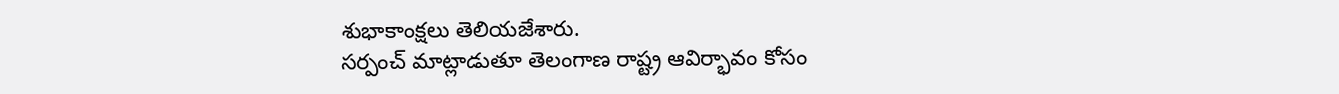శుభాకాంక్షలు తెలియజేశారు.
సర్పంచ్ మాట్లాడుతూ తెలంగాణ రాష్ట్ర ఆవిర్భావం కోసం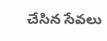చేసిన సేవలు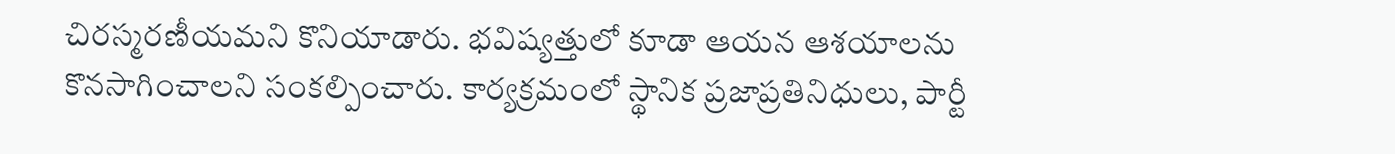చిరస్మరణీయమని కొనియాడారు. భవిష్యత్తులో కూడా ఆయన ఆశయాలను కొనసాగించాలని సంకల్పించారు. కార్యక్రమంలో స్థానిక ప్రజాప్రతినిధులు, పార్టీ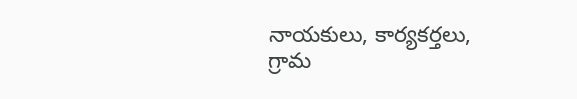నాయకులు, కార్యకర్తలు, గ్రామ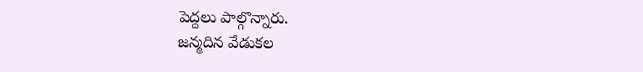పెద్దలు పాల్గొన్నారు.
జన్మదిన వేడుకల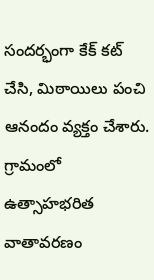సందర్భంగా కేక్ కట్ చేసి, మిఠాయిలు పంచి ఆనందం వ్యక్తం చేశారు. గ్రామంలో ఉత్సాహభరిత వాతావరణం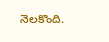నెలకొంది.